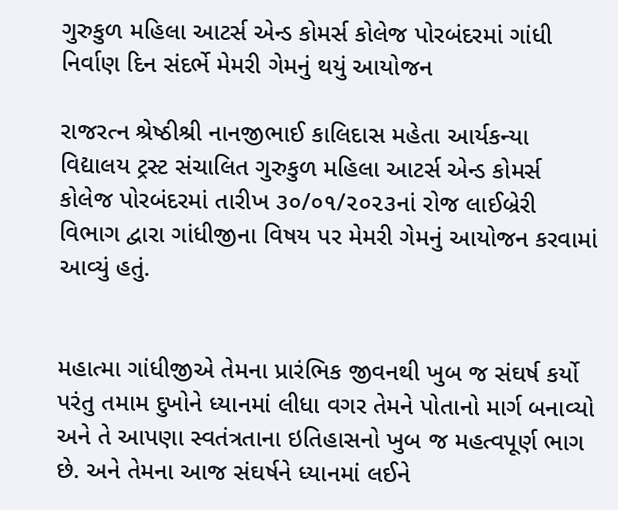ગુરુકુળ મહિલા આટર્સ એન્ડ કોમર્સ કોલેજ પોરબંદરમાં ગાંધી નિર્વાણ દિન સંદર્ભે મેમરી ગેમનું થયું આયોજન

રાજરત્ન શ્રેષ્ઠીશ્રી નાનજીભાઈ કાલિદાસ મહેતા આર્યકન્યા વિદ્યાલય ટ્રસ્ટ સંચાલિત ગુરુકુળ મહિલા આટર્સ એન્ડ કોમર્સ કોલેજ પોરબંદરમાં તારીખ ૩૦/૦૧/૨૦૨૩નાં રોજ લાઈબ્રેરી વિભાગ દ્વારા ગાંધીજીના વિષય પર મેમરી ગેમનું આયોજન કરવામાં આવ્યું હતું.


મહાત્મા ગાંધીજીએ તેમના પ્રારંભિક જીવનથી ખુબ જ સંઘર્ષ કર્યો પરંતુ તમામ દુખોને ધ્યાનમાં લીધા વગર તેમને પોતાનો માર્ગ બનાવ્યો અને તે આપણા સ્વતંત્રતાના ઇતિહાસનો ખુબ જ મહત્વપૂર્ણ ભાગ છે. અને તેમના આજ સંઘર્ષને ધ્યાનમાં લઈને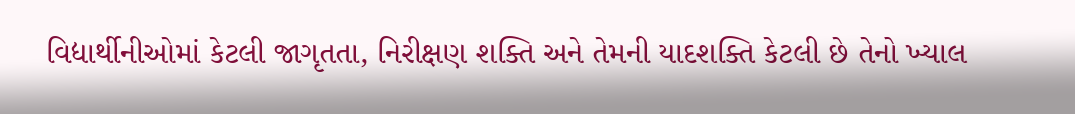વિદ્યાર્થીનીઓમાં કેટલી જાગૃતતા, નિરીક્ષણ શક્તિ અને તેમની યાદશક્તિ કેટલી છે તેનો ખ્યાલ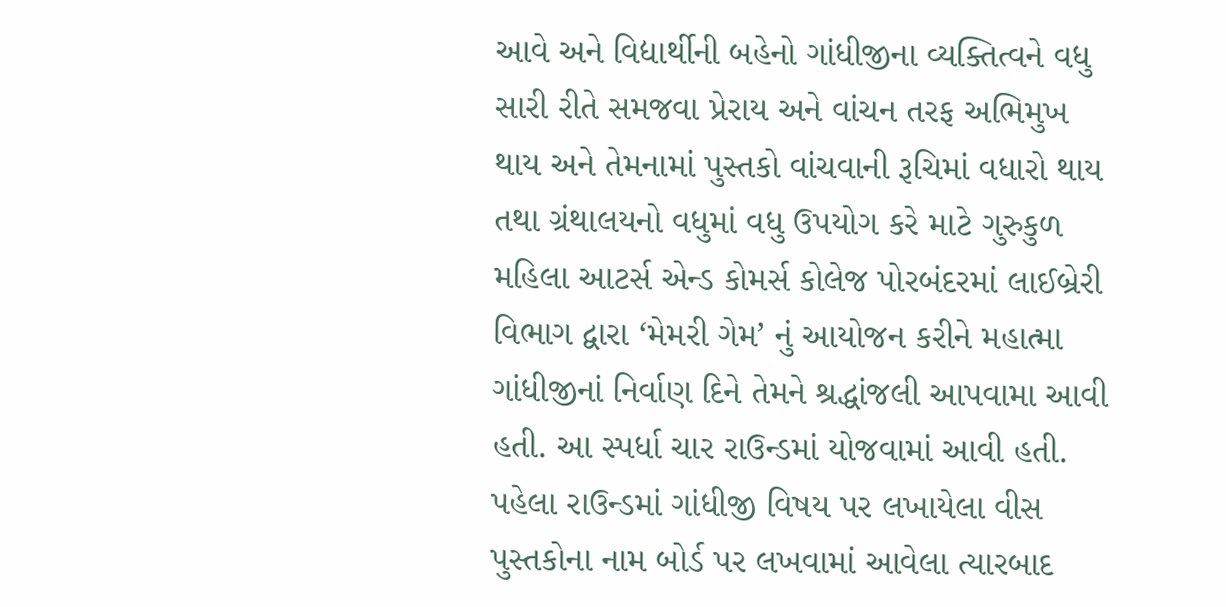આવે અને વિદ્યાર્થીની બહેનો ગાંધીજીના વ્યક્તિત્વને વધુ સારી રીતે સમજવા પ્રેરાય અને વાંચન તરફ અભિમુખ થાય અને તેમનામાં પુસ્તકો વાંચવાની રૂચિમાં વધારો થાય તથા ગ્રંથાલયનો વધુમાં વધુ ઉપયોગ કરે માટે ગુરુકુળ મહિલા આટર્સ એન્ડ કોમર્સ કોલેજ પોરબંદરમાં લાઈબ્રેરી વિભાગ દ્વારા ‘મેમરી ગેમ’ નું આયોજન કરીને મહાત્મા ગાંધીજીનાં નિર્વાણ દિને તેમને શ્રદ્ધાંજલી આપવામા આવી હતી. આ સ્પર્ધા ચાર રાઉન્ડમાં યોજવામાં આવી હતી. પહેલા રાઉન્ડમાં ગાંધીજી વિષય પર લખાયેલા વીસ પુસ્તકોના નામ બોર્ડ પર લખવામાં આવેલા ત્યારબાદ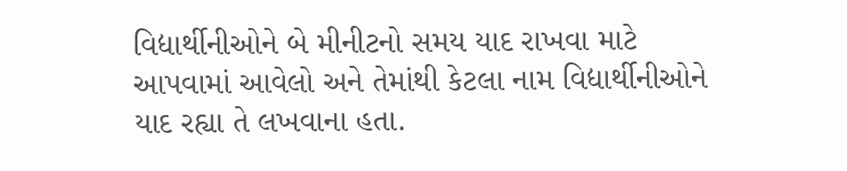વિદ્યાર્થીનીઓને બે મીનીટનો સમય યાદ રાખવા માટે આપવામાં આવેલો અને તેમાંથી કેટલા નામ વિદ્યાર્થીનીઓને યાદ રહ્યા તે લખવાના હતા.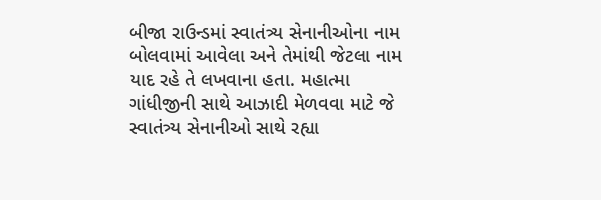બીજા રાઉન્ડમાં સ્વાતંત્ર્ય સેનાનીઓના નામ બોલવામાં આવેલા અને તેમાંથી જેટલા નામ યાદ રહે તે લખવાના હતા. મહાત્મા ગાંધીજીની સાથે આઝાદી મેળવવા માટે જે સ્વાતંત્ર્ય સેનાનીઓ સાથે રહ્યા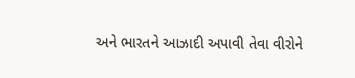અને ભારતને આઝાદી અપાવી તેવા વીરોને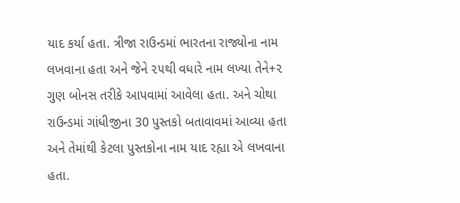યાદ કર્યા હતા. ત્રીજા રાઉન્ડમાં ભારતના રાજ્યોના નામ લખવાના હતા અને જેને ૨૫થી વધારે નામ લખ્યા તેને+૨ ગુણ બોનસ તરીકે આપવામાં આવેલા હતા. અને ચોથા રાઉન્ડમાં ગાંધીજીના 30 પુસ્તકો બતાવાવમાં આવ્યા હતા અને તેમાંથી કેટલા પુસ્તકોના નામ યાદ રહ્યા એ લખવાના હતા.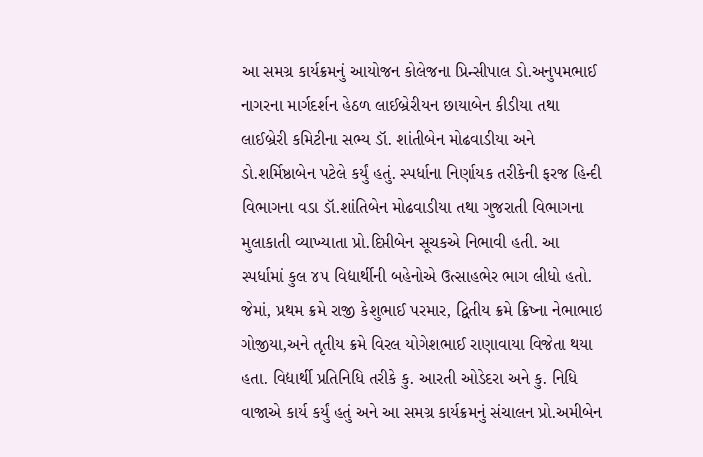આ સમગ્ર કાર્યક્રમનું આયોજન કોલેજના પ્રિન્સીપાલ ડો.અનુપમભાઈ નાગરના માર્ગદર્શન હેઠળ લાઈબ્રેરીયન છાયાબેન કીડીયા તથા લાઈબ્રેરી કમિટીના સભ્ય ડૉ. શાંતીબેન મોઢવાડીયા અને ડો.શર્મિષ્ઠાબેન પટેલે કર્યું હતું. સ્પર્ધાના નિર્ણાયક તરીકેની ફરજ હિન્દી વિભાગના વડા ડૉ.શાંતિબેન મોઢવાડીયા તથા ગુજરાતી વિભાગના મુલાકાતી વ્યાખ્યાતા પ્રો.દિપ્તીબેન સૂચકએ નિભાવી હતી. આ સ્પર્ધામાં કુલ ૪૫ વિદ્યાર્થીની બહેનોએ ઉત્સાહભેર ભાગ લીધો હતો. જેમાં, પ્રથમ ક્રમે રાજી કેશુભાઈ પરમાર, દ્વિતીય ક્રમે ક્રિષ્ના નેભાભાઇ ગોજીયા,અને તૃતીય ક્રમે વિરલ યોગેશભાઈ રાણાવાયા વિજેતા થયા હતા. વિદ્યાર્થી પ્રતિનિધિ તરીકે કુ. આરતી ઓડેદરા અને કુ. નિધિ વાજાએ કાર્ય કર્યું હતું અને આ સમગ્ર કાર્યક્રમનું સંચાલન પ્રો.અમીબેન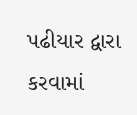પઢીયાર દ્વારા કરવામાં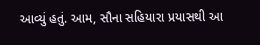આવ્યું હતું. આમ, સૌના સહિયારા પ્રયાસથી આ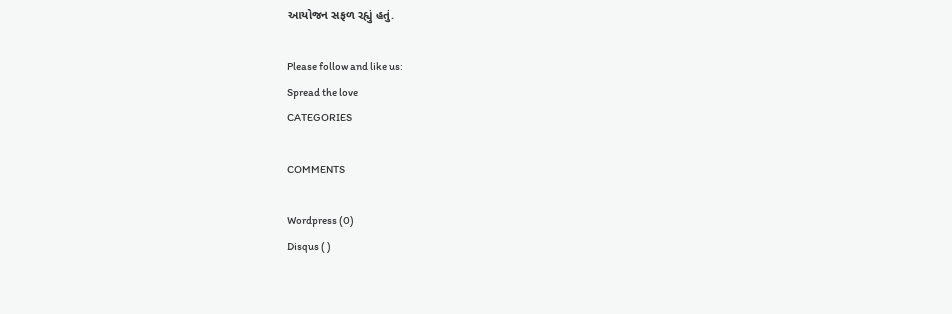આયોજન સફળ રહ્યું હતું.

Please follow and like us:
Spread the love
CATEGORIES

COMMENTS

Wordpress (0)
Disqus ( )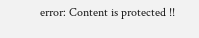error: Content is protected !!